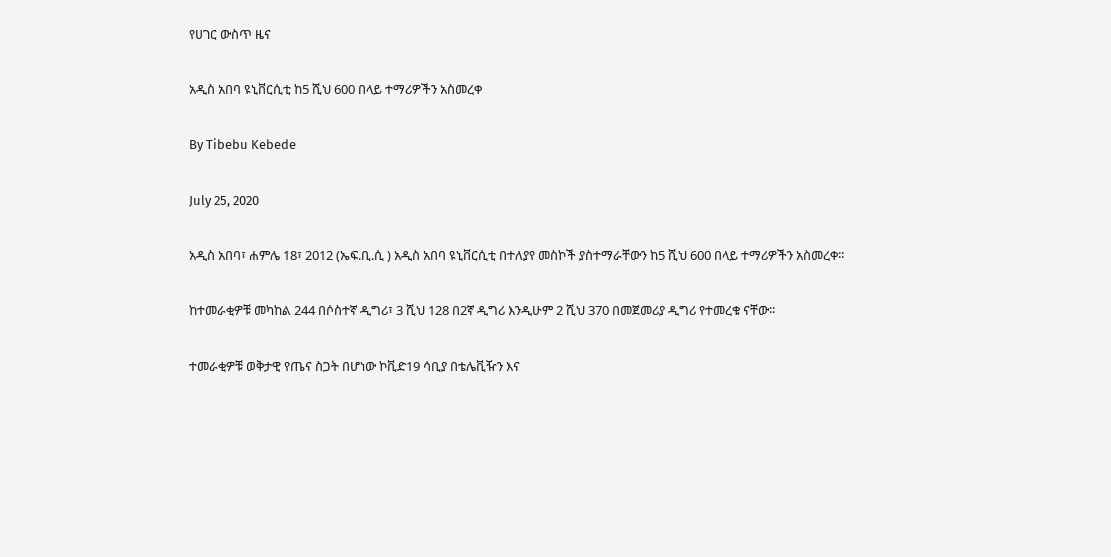የሀገር ውስጥ ዜና

አዲስ አበባ ዩኒቨርሲቲ ከ5 ሺህ 600 በላይ ተማሪዎችን አስመረቀ

By Tibebu Kebede

July 25, 2020

አዲስ አበባ፣ ሐምሌ 18፣ 2012 (ኤፍ.ቢ.ሲ ) አዲስ አበባ ዩኒቨርሲቲ በተለያየ መስኮች ያስተማራቸውን ከ5 ሺህ 600 በላይ ተማሪዎችን አስመረቀ፡፡

ከተመራቂዎቹ መካከል 244 በሶስተኛ ዲግሪ፣ 3 ሺህ 128 በ2ኛ ዲግሪ እንዲሁም 2 ሺህ 370 በመጀመሪያ ዲግሪ የተመረቁ ናቸው፡፡

ተመራቂዎቹ ወቅታዊ የጤና ስጋት በሆነው ኮቪድ19 ሳቢያ በቴሌቪዥን እና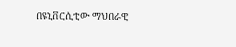በዩኒቨርሲቲው ማህበራዊ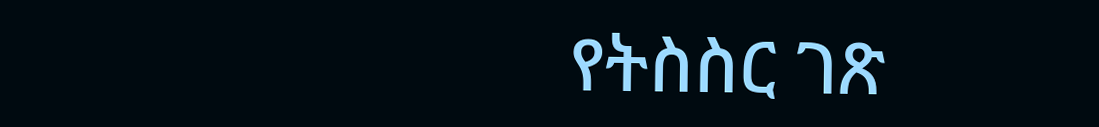የትስስር ገጽ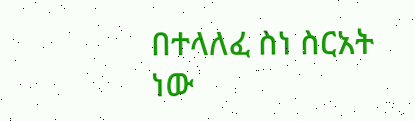በተላለፈ ስነ ስርአት ነው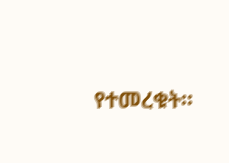የተመረቁት፡፡